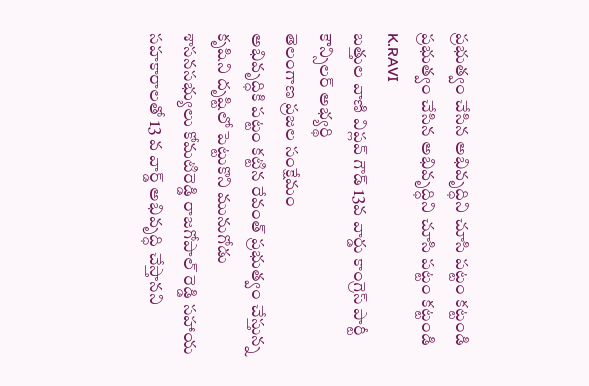ప్రభుత్వం చేసిన అభివృద్ధిని చూసి పట్టం కట్టండి
ప్రభుత్వం చేసిన అభివృద్ధిని చూసి పట్టం కట్టండి
K.RAVI
బత్తుల వాణి విప్లవ్ గౌడ్ 13వ వార్డు కాంగ్రెస్ పార్టీ కౌన్సిలర్ అభ్యర్థి
తెలంగాణ ప్రజల సంక్షేమం
అభివృద్ధికి పట్టం కట్టిన రేవంత్ ప్రభుత్వం చేస్తున్న కృషిని దృష్టిలో పెట్టుకొని మునుగోడు శాసనసభ్యులు కోమటిరెడ్డి రాజగోపాల్ రెడ్డి సహాయ సహకారాలతో 13 వ వార్డ్ అభివృద్ధి చేస్తానని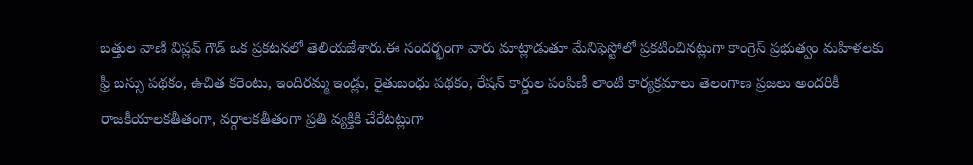బత్తుల వాణి విప్లవ్ గౌడ్ ఒక ప్రకటనలో తెలియజేశారు.ఈ సందర్భంగా వారు మాట్లాడుతూ మేనిఫెస్టోలో ప్రకటించినట్లుగా కాంగ్రెస్ ప్రభుత్వం మహిళలకు ఫ్రీ బస్సు పథకం, ఉచిత కరెంటు, ఇందిరమ్మ ఇండ్లు, రైతుబంధు పథకం, రేషన్ కార్డుల పంపిణీ లాంటి కార్యక్రమాలు తెలంగాణ ప్రజలు అందరికీ రాజకీయాలకతీతంగా, వర్గాలకతీతంగా ప్రతి వ్యక్తికి చేరేటట్లుగా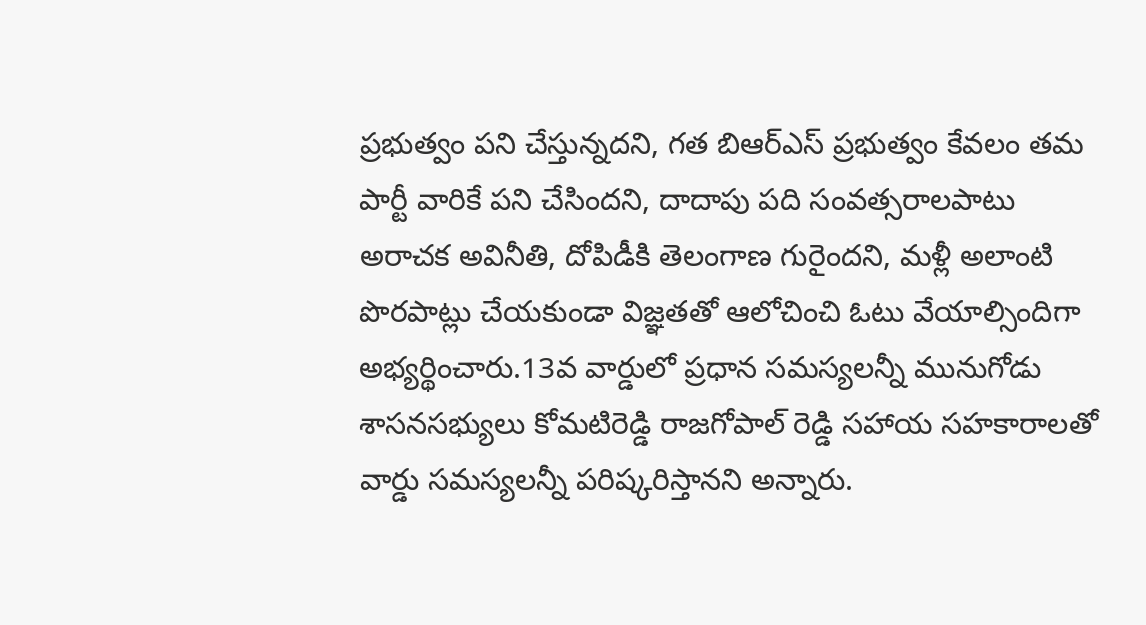ప్రభుత్వం పని చేస్తున్నదని, గత బిఆర్ఎస్ ప్రభుత్వం కేవలం తమ పార్టీ వారికే పని చేసిందని, దాదాపు పది సంవత్సరాలపాటు అరాచక అవినీతి, దోపిడీకి తెలంగాణ గురైందని, మళ్లీ అలాంటి పొరపాట్లు చేయకుండా విజ్ఞతతో ఆలోచించి ఓటు వేయాల్సిందిగా అభ్యర్థించారు.13వ వార్డులో ప్రధాన సమస్యలన్నీ మునుగోడు శాసనసభ్యులు కోమటిరెడ్డి రాజగోపాల్ రెడ్డి సహాయ సహకారాలతో వార్డు సమస్యలన్నీ పరిష్కరిస్తానని అన్నారు.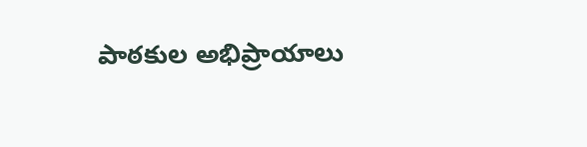పాఠకుల అభిప్రాయాలు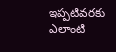ఇప్పటివరకు ఎలాంటి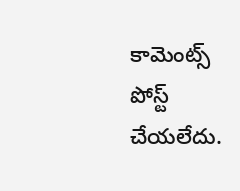కామెంట్స్ పోస్ట్ చేయలేదు.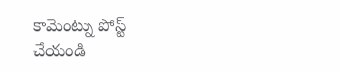కామెంట్ను పోస్ట్ చేయండి